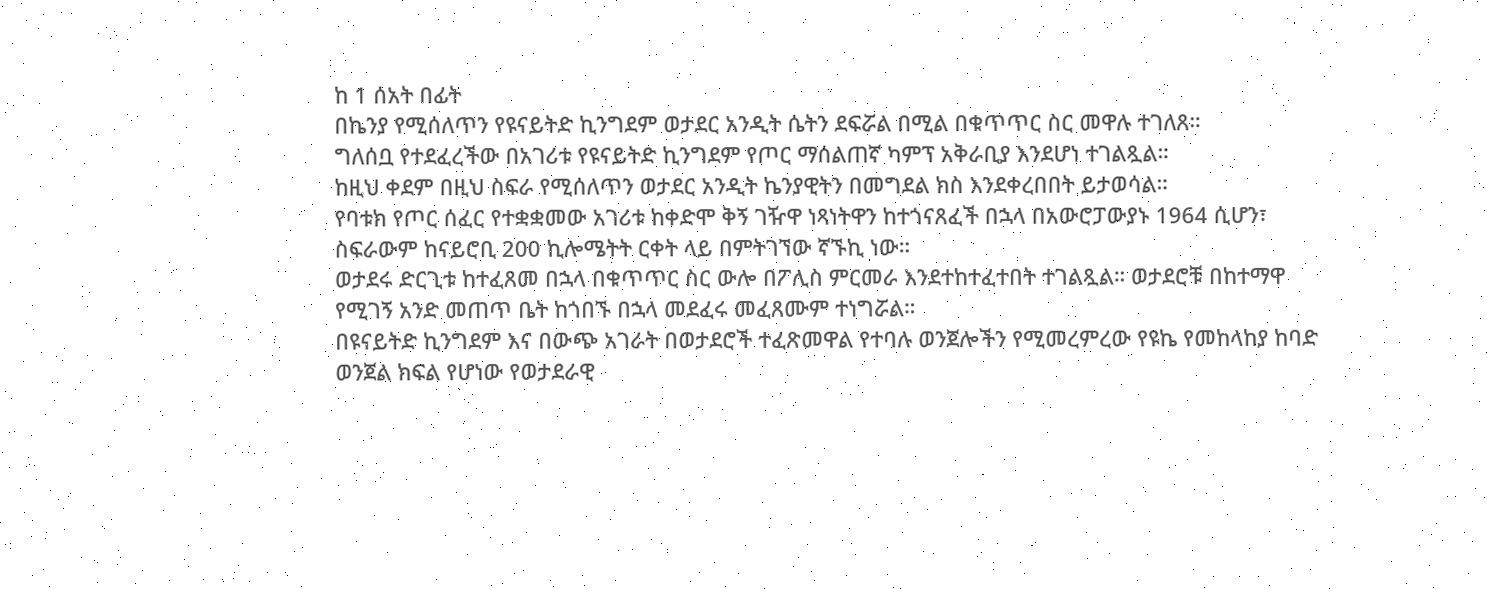ከ 1 ሰአት በፊት
በኬንያ የሚሰለጥን የዩናይትድ ኪንግደም ወታደር አንዲት ሴትን ደፍሯል በሚል በቁጥጥር ስር መዋሉ ተገለጸ።
ግለሰቧ የተደፈረችው በአገሪቱ የዩናይትድ ኪንግደም የጦር ማሰልጠኛ ካምፕ አቅራቢያ እንደሆነ ተገልጿል።
ከዚህ ቀደም በዚህ ስፍራ የሚሰለጥን ወታደር አንዲት ኬንያዊትን በመግደል ክስ እንደቀረበበት ይታወሳል።
የባቱክ የጦር ሰፈር የተቋቋመው አገሪቱ ከቀድሞ ቅኝ ገዥዋ ነጻነትዋን ከተጎናጸፈች በኋላ በአውሮፓውያኑ 1964 ሲሆን፣ ስፍራውም ከናይሮቢ 200 ኪሎሜትት ርቀት ላይ በምትገኘው ኛኙኪ ነው።
ወታደሩ ድርጊቱ ከተፈጸመ በኋላ በቁጥጥር ስር ውሎ በፖሊስ ምርመራ እንደተከተፈተበት ተገልጿል። ወታደሮቹ በከተማዋ የሚገኝ አንድ መጠጥ ቤት ከጎበኙ በኋላ መደፈሩ መፈጸሙም ተነግሯል።
በዩናይትድ ኪንግደም እና በውጭ አገራት በወታደሮች ተፈጽመዋል የተባሉ ወንጀሎችን የሚመረምረው የዩኬ የመከላከያ ከባድ ወንጀል ክፍል የሆነው የወታደራዊ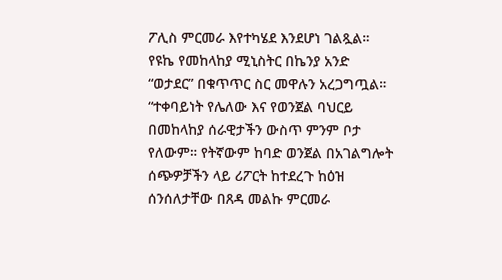ፖሊስ ምርመራ እየተካሄደ እንደሆነ ገልጿል።
የዩኬ የመከላከያ ሚኒስትር በኬንያ አንድ “ወታደር” በቁጥጥር ስር መዋሉን አረጋግጧል።
“ተቀባይነት የሌለው እና የወንጀል ባህርይ በመከላከያ ሰራዊታችን ውስጥ ምንም ቦታ የለውም። የትኛውም ከባድ ወንጀል በአገልግሎት ሰጭዎቻችን ላይ ሪፖርት ከተደረጉ ከዕዝ ሰንሰለታቸው በጸዳ መልኩ ምርመራ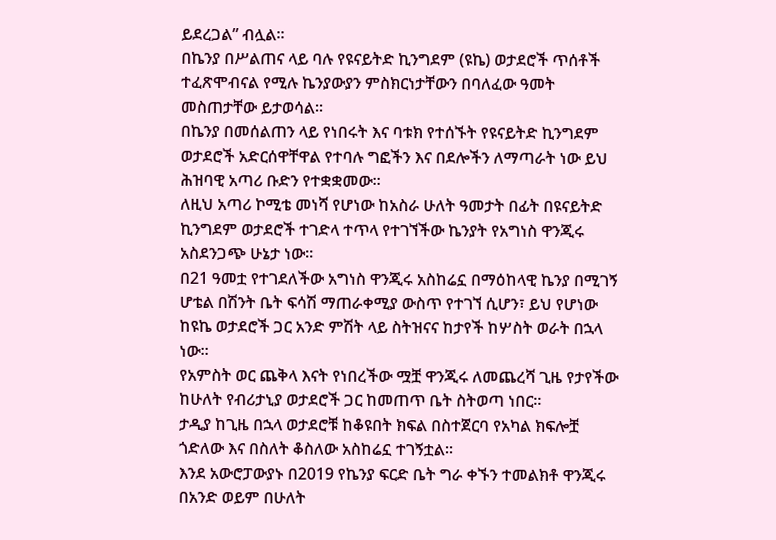ይደረጋል” ብሏል።
በኬንያ በሥልጠና ላይ ባሉ የዩናይትድ ኪንግደም (ዩኬ) ወታደሮች ጥሰቶች ተፈጽሞብናል የሚሉ ኬንያውያን ምስክርነታቸውን በባለፈው ዓመት መስጠታቸው ይታወሳል።
በኬንያ በመሰልጠን ላይ የነበሩት እና ባቱክ የተሰኙት የዩናይትድ ኪንግደም ወታደሮች አድርሰዋቸዋል የተባሉ ግፎችን እና በደሎችን ለማጣራት ነው ይህ ሕዝባዊ አጣሪ ቡድን የተቋቋመው።
ለዚህ አጣሪ ኮሚቴ መነሻ የሆነው ከአስራ ሁለት ዓመታት በፊት በዩናይትድ ኪንግደም ወታደሮች ተገድላ ተጥላ የተገኘችው ኬንያት የአግነስ ዋንጂሩ አስደንጋጭ ሁኔታ ነው።
በ21 ዓመቷ የተገደለችው አግነስ ዋንጂሩ አስከሬኗ በማዕከላዊ ኬንያ በሚገኝ ሆቴል በሽንት ቤት ፍሳሽ ማጠራቀሚያ ውስጥ የተገኘ ሲሆን፣ ይህ የሆነው ከዩኬ ወታደሮች ጋር አንድ ምሽት ላይ ስትዝናና ከታየች ከሦስት ወራት በኋላ ነው።
የአምስት ወር ጨቅላ እናት የነበረችው ሟቿ ዋንጂሩ ለመጨረሻ ጊዜ የታየችው ከሁለት የብሪታኒያ ወታደሮች ጋር ከመጠጥ ቤት ስትወጣ ነበር።
ታዲያ ከጊዜ በኋላ ወታደሮቹ ከቆዩበት ክፍል በስተጀርባ የአካል ክፍሎቿ ጎድለው እና በስለት ቆስለው አስከሬኗ ተገኝቷል።
እንደ አውሮፓውያኑ በ2019 የኬንያ ፍርድ ቤት ግራ ቀኙን ተመልክቶ ዋንጂሩ በአንድ ወይም በሁለት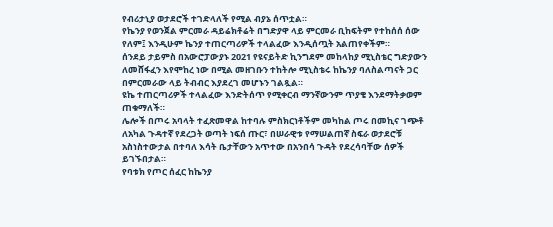የብሪታኒያ ወታደሮች ተገድላለች የሚል ብያኔ ሰጥቷል።
የኬንያ የወንጀል ምርመራ ዳይሬክቶሬት በግድያዋ ላይ ምርመራ ቢከፍትም የተከሰሰ ሰው የለም፤ እንዲሁም ኬንያ ተጠርጣሪዎች ተላልፈው እንዲሰጧት አልጠየቀችም።
ሰንደይ ታይምስ በአውሮፓውያኑ 2021 የዩናይትድ ኪንግደም መከላከያ ሚኒስቴር ግድያውን ለመሸፋፈን እየሞከረ ነው በሚል መዘገቡን ተከትሎ ሚኒስቴሩ ከኬንያ ባለስልጣናት ጋር በምርመራው ላይ ትብብር እያደረገ መሆኑን ገልጿል።
ዩኬ ተጠርጣሪዎች ተላልፈው እንድትሰጥ የሚቀርብ ማንኛውንም ጥያቄ እንደማትቃወም ጠቁማለች።
ሌሎች በጦሩ አባላት ተፈጽመዋል ከተባሉ ምስክርነቶችም መካከል ጦሩ በመኪና ገጭቶ ለአካል ጉዳተኛ የደረጋት ወጣት ነፍሰ ጡር፣ በሠራዊቱ የማሠልጠኛ ስፍራ ወታደሮቹ አስነስተውታል በተባለ እሳት ቤታቸውን አጥተው በአንበሳ ጉዳት የደረሳባቸው ሰዎች ይገኙበታል።
የባቱክ የጦር ሰፈር ከኬንያ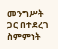መንግሥት ጋር በተደረገ ስምምነት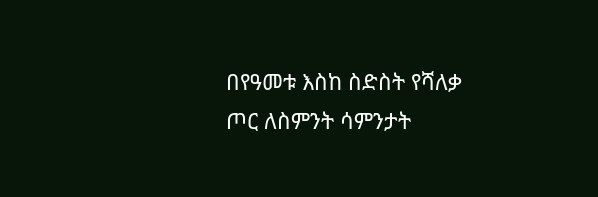በየዓመቱ እስከ ስድስት የሻለቃ ጦር ለስምንት ሳምንታት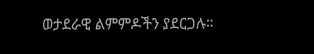ወታደራዊ ልምምዶችን ያደርጋሉ።